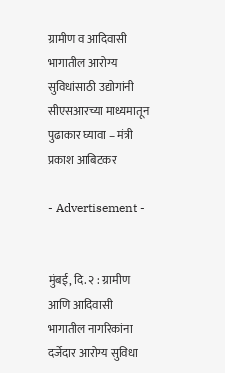ग्रामीण व आदिवासी भागातील आरोग्य सुविधांसाठी उद्योगांनी सीएसआरच्या माध्यमातून पुढाकार घ्यावा – मंत्री प्रकाश आबिटकर

- Advertisement -


मुंबई, दि. २ : ग्रामीण आणि आदिवासी भागातील नागरिकांना दर्जेदार आरोग्य सुविधा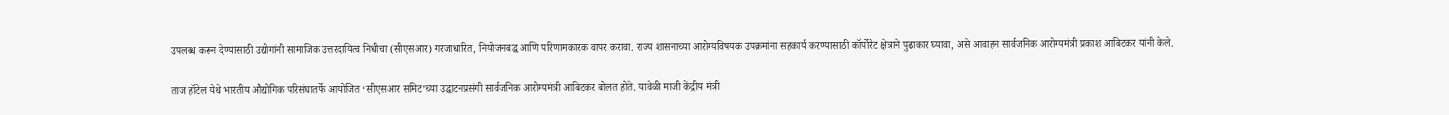उपलब्ध करून देण्यासाठी उद्योगांनी सामाजिक उत्तरदायित्व निधीचा (सीएसआर) गरजाधारित, नियोजनबद्ध आणि परिणामकारक वापर करावा. राज्य शासनाच्या आरोग्यविषयक उपक्रमांना सहकार्य करण्यासाठी कॉर्पोरेट क्षेत्राने पुढाकार घ्यावा, असे आवाहन सार्वजनिक आरोग्यमंत्री प्रकाश आबिटकर यांनी केले.

ताज हॉटेल येथे भारतीय औद्योगिक परिसंघातर्फे आयोजित ‘सीएसआर समिट’च्या उद्घाटनप्रसंगी सार्वजनिक आरोग्यमंत्री आबिटकर बोलत होते. यावेळी माजी केंद्रीय मंत्री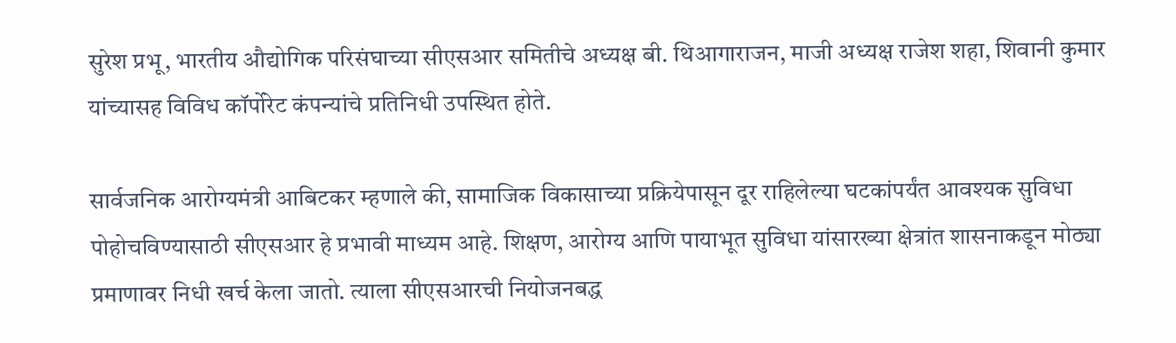सुरेश प्रभू, भारतीय औद्योगिक परिसंघाच्या सीएसआर समितीचे अध्यक्ष बी. थिआगाराजन, माजी अध्यक्ष राजेश शहा, शिवानी कुमार यांच्यासह विविध कॉर्पोरेट कंपन्यांचे प्रतिनिधी उपस्थित होते.

सार्वजनिक आरोग्यमंत्री आबिटकर म्हणाले की, सामाजिक विकासाच्या प्रक्रियेपासून दूर राहिलेल्या घटकांपर्यंत आवश्यक सुविधा पोहोचविण्यासाठी सीएसआर हे प्रभावी माध्यम आहे. शिक्षण, आरोग्य आणि पायाभूत सुविधा यांसारख्या क्षेत्रांत शासनाकडून मोठ्या प्रमाणावर निधी खर्च केला जातो. त्याला सीएसआरची नियोजनबद्ध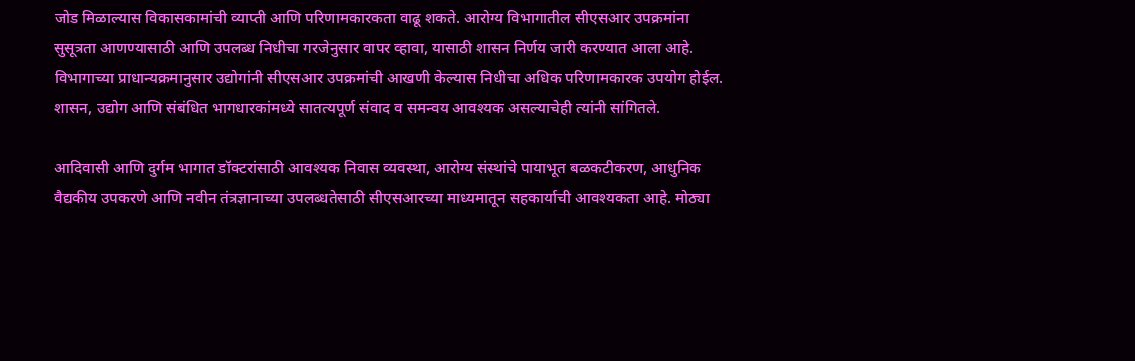जोड मिळाल्यास विकासकामांची व्याप्ती आणि परिणामकारकता वाढू शकते. आरोग्य विभागातील सीएसआर उपक्रमांना सुसूत्रता आणण्यासाठी आणि उपलब्ध निधीचा गरजेनुसार वापर व्हावा, यासाठी शासन निर्णय जारी करण्यात आला आहे. विभागाच्या प्राधान्यक्रमानुसार उद्योगांनी सीएसआर उपक्रमांची आखणी केल्यास निधीचा अधिक परिणामकारक उपयोग होईल. शासन, उद्योग आणि संबंधित भागधारकांमध्ये सातत्यपूर्ण संवाद व समन्वय आवश्यक असल्याचेही त्यांनी सांगितले.

आदिवासी आणि दुर्गम भागात डॉक्टरांसाठी आवश्यक निवास व्यवस्था, आरोग्य संस्थांचे पायाभूत बळकटीकरण, आधुनिक वैद्यकीय उपकरणे आणि नवीन तंत्रज्ञानाच्या उपलब्धतेसाठी सीएसआरच्या माध्यमातून सहकार्याची आवश्यकता आहे. मोठ्या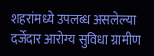शहरांमध्ये उपलब्ध असलेल्या दर्जेदार आरोग्य सुविधा ग्रामीण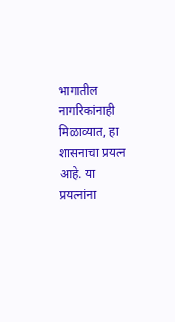भागातील नागरिकांनाही मिळाव्यात, हा शासनाचा प्रयत्न आहे. या प्रयत्नांना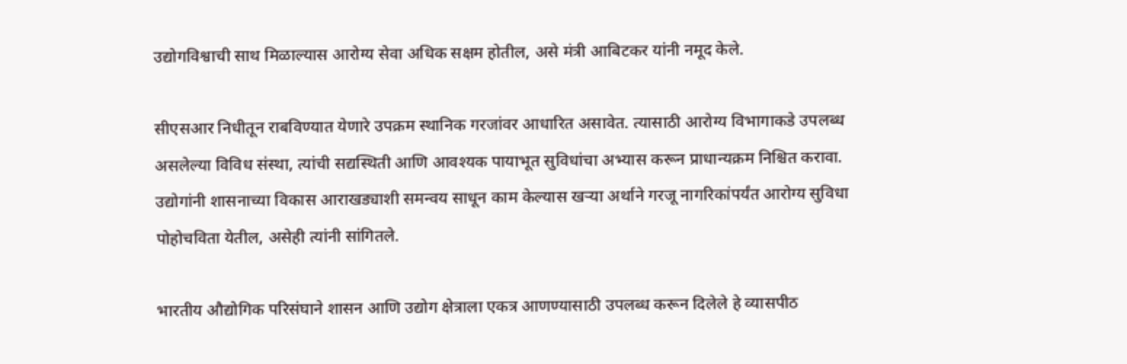उद्योगविश्वाची साथ मिळाल्यास आरोग्य सेवा अधिक सक्षम होतील, असे मंत्री आबिटकर यांनी नमूद केले.

सीएसआर निधीतून राबविण्यात येणारे उपक्रम स्थानिक गरजांवर आधारित असावेत. त्यासाठी आरोग्य विभागाकडे उपलब्ध असलेल्या विविध संस्था, त्यांची सद्यस्थिती आणि आवश्यक पायाभूत सुविधांचा अभ्यास करून प्राधान्यक्रम निश्चित करावा. उद्योगांनी शासनाच्या विकास आराखड्याशी समन्वय साधून काम केल्यास खऱ्या अर्थाने गरजू नागरिकांपर्यंत आरोग्य सुविधा पोहोचविता येतील, असेही त्यांनी सांगितले.

भारतीय औद्योगिक परिसंघाने शासन आणि उद्योग क्षेत्राला एकत्र आणण्यासाठी उपलब्ध करून दिलेले हे व्यासपीठ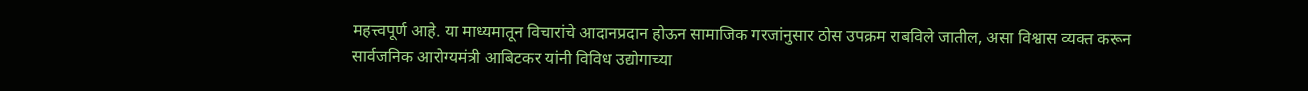महत्त्वपूर्ण आहे. या माध्यमातून विचारांचे आदानप्रदान होऊन सामाजिक गरजांनुसार ठोस उपक्रम राबविले जातील, असा विश्वास व्यक्त करून सार्वजनिक आरोग्यमंत्री आबिटकर यांनी विविध उद्योगाच्या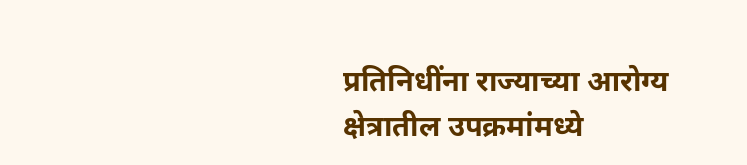प्रतिनिधींना राज्याच्या आरोग्य क्षेत्रातील उपक्रमांमध्ये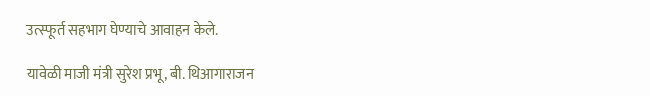उत्स्फूर्त सहभाग घेण्याचे आवाहन केले.

यावेळी माजी मंत्री सुरेश प्रभू, बी. थिआगाराजन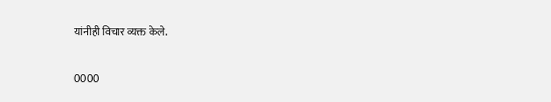यांनीही विचार व्यक्त केले.

0000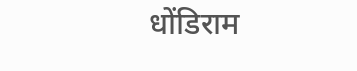धोंडिराम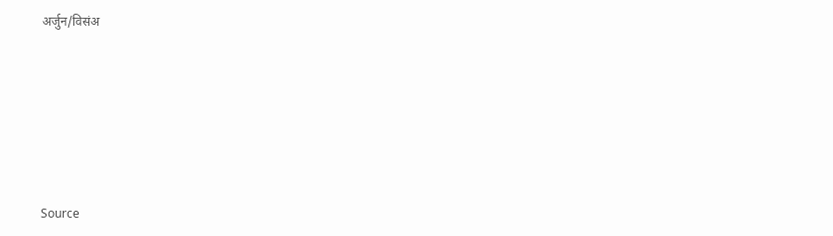अर्जुन/विसंअ







Source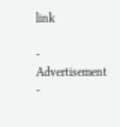link

- Advertisement -